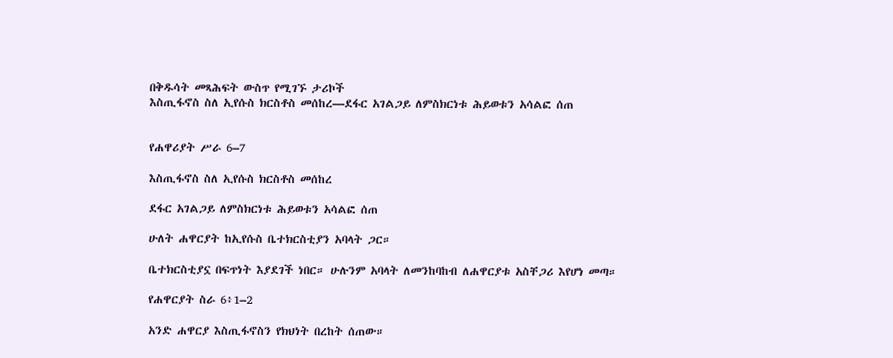በቅዱሳት መጻሕፍት ውስጥ የሚገኙ ታሪኮች
እስጢፋኖስ ስለ ኢየሱስ ክርስቶስ መሰከረ—ደፋር አገልጋይ ለምስክርነቱ ሕይወቱን አሳልፎ ሰጠ


የሐዋሪያት ሥራ 6–7

እስጢፋኖስ ስለ ኢየሱስ ክርስቶስ መሰከረ

ደፋር አገልጋይ ለምስክርነቱ ሕይወቱን አሳልፎ ሰጠ

ሁለት ሐዋርያት ከኢየሱስ ቤተክርስቲያን አባላት ጋር።

ቤተክርስቲያኗ በፍጥነት እያደገች ነበር። ሁሉንም አባላት ለመንከባከብ ለሐዋርያቱ አስቸጋሪ እየሆነ መጣ።

የሐዋርያት ስራ 6፥1–2

አንድ ሐዋርያ እስጢፋኖስን የክህነት በረከት ሰጠው።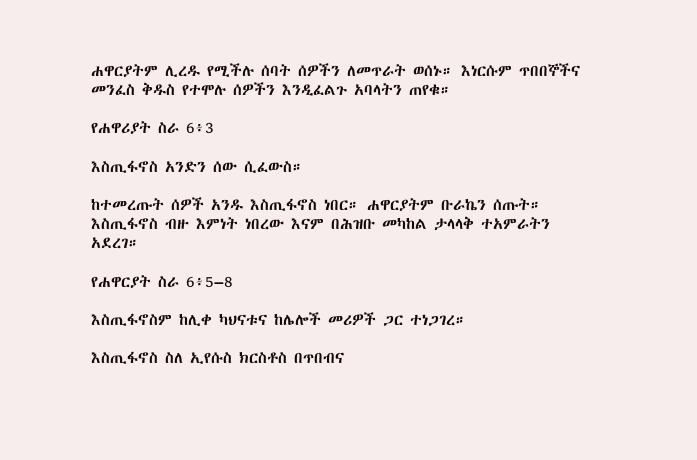ሐዋርያትም ሊረዱ የሚችሉ ሰባት ሰዎችን ለመጥራት ወሰኑ። እነርሱም ጥበበኞችና መንፈስ ቅዱስ የተሞሉ ሰዎችን እንዲፈልጉ አባላትን ጠየቁ።

የሐዋሪያት ስራ 6፥3

እስጢፋኖስ አንድን ሰው ሲፈውስ።

ከተመረጡት ሰዎች አንዱ እስጢፋኖስ ነበር። ሐዋርያትም ቡራኬን ሰጡት። እስጢፋኖስ ብዙ እምነት ነበረው እናም በሕዝቡ መካከል ታላላቅ ተአምራትን አደረገ።

የሐዋርያት ስራ 6፥5–8

እስጢፋኖስም ከሊቀ ካህናቱና ከሌሎች መሪዎች ጋር ተነጋገረ።

እስጢፋኖስ ስለ ኢየሱስ ክርስቶስ በጥበብና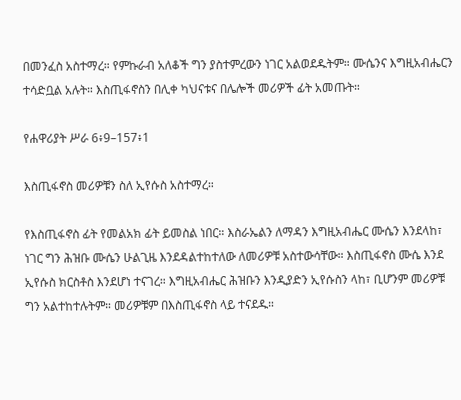በመንፈስ አስተማረ። የምኩራብ አለቆች ግን ያስተምረውን ነገር አልወደዱትም። ሙሴንና እግዚአብሔርን ተሳድቧል አሉት። እስጢፋኖስን በሊቀ ካህናቱና በሌሎች መሪዎች ፊት አመጡት።

የሐዋሪያት ሥራ 6፥9–157፥1

እስጢፋኖስ መሪዎቹን ስለ ኢየሱስ አስተማረ።

የእስጢፋኖስ ፊት የመልአክ ፊት ይመስል ነበር። እስራኤልን ለማዳን እግዚአብሔር ሙሴን እንደላከ፣ ነገር ግን ሕዝቡ ሙሴን ሁልጊዜ እንደዳልተከተለው ለመሪዎቹ አስተውሳቸው። እስጢፋኖስ ሙሴ እንደ ኢየሱስ ክርስቶስ እንደሆነ ተናገረ። እግዚአብሔር ሕዝቡን እንዲያድን ኢየሱስን ላከ፣ ቢሆንም መሪዎቹ ግን አልተከተሉትም። መሪዎቹም በእስጢፋኖስ ላይ ተናደዱ።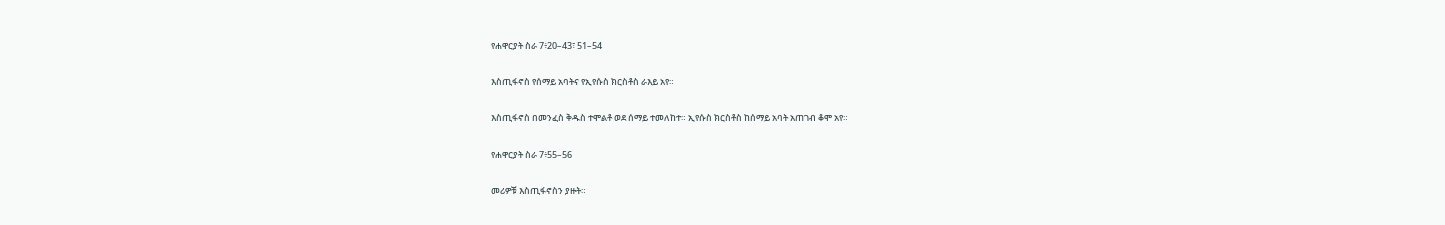የሐዋርያት ስራ 7፥20–43፣ 51–54

እስጢፋኖስ የሰማይ አባትና የኢየሱስ ክርስቶስ ራእይ አየ።

እስጢፋኖስ በመንፈስ ቅዱስ ተሞልቶ ወደ ሰማይ ተመለከተ። ኢየሱስ ክርስቶስ ከሰማይ አባት አጠገብ ቆሞ አየ።

የሐዋርያት ስራ 7፥55–56

መሪዎቹ እስጢፋኖስን ያዙት።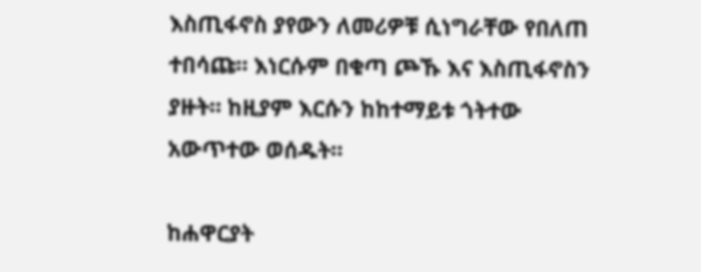እስጢፋኖስ ያየውን ለመሪዎቹ ሲነግራቸው የበለጠ ተበሳጩ። እነርሱም በቁጣ ጮኹ እና እስጢፋኖስን ያዙት። ከዚያም እርሱን ከከተማይቱ ጎትተው አውጥተው ወሰዱት።

ከሐዋርያት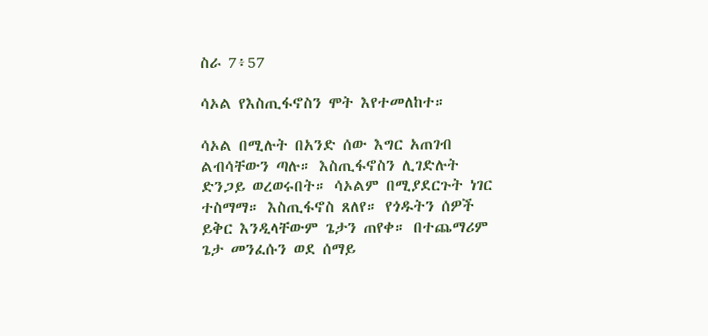ስራ 7፥57

ሳኦል የእስጢፋኖስን ሞት እየተመለከተ።

ሳኦል በሚሉት በአንድ ሰው እግር አጠገብ ልብሳቸውን ጣሉ። እስጢፋኖስን ሊገድሉት ድንጋይ ወረወሩበት። ሳኦልም በሚያደርጉት ነገር ተስማማ። እስጢፋኖስ ጸለየ። የጎዱትን ሰዎች ይቅር እንዲላቸውም ጌታን ጠየቀ። በተጨማሪም ጌታ መንፈሱን ወደ ሰማይ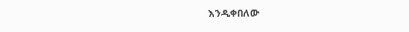እንዲቀበለው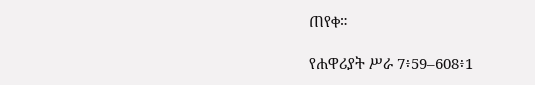ጠየቀ።

የሐዋሪያት ሥራ 7፥59–608፥1